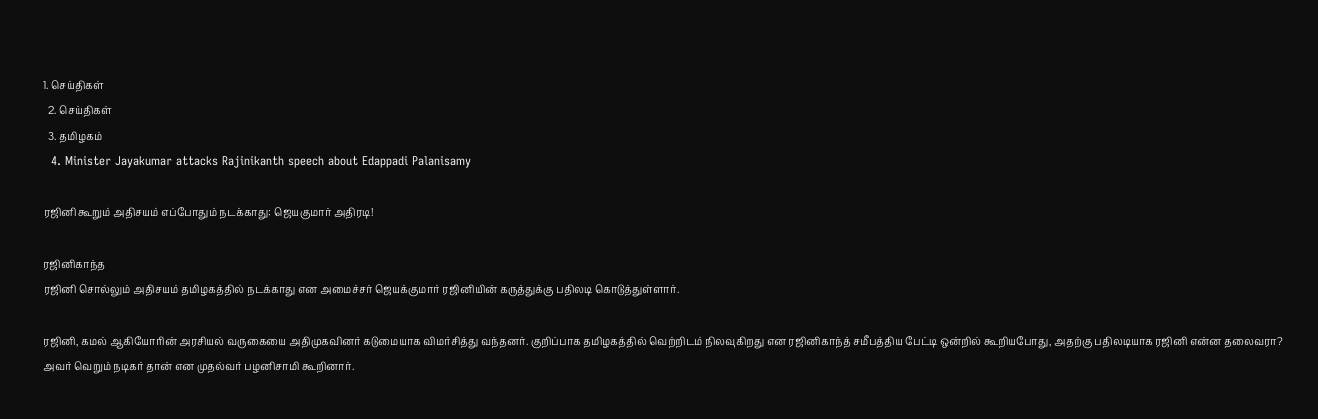1. செய்திகள்
  2. செய்திகள்
  3. த‌மிழக‌ம்
  4. Minister Jayakumar attacks Rajinikanth speech about Edappadi Palanisamy

ரஜினி கூறும் அதிசயம் எப்போதும் நடக்காது: ஜெயகுமார் அதிரடி!

ரஜினிகாந்த
ரஜினி சொல்லும் அதிசயம் தமிழகத்தில் நடக்காது என அமைச்சர் ஜெயக்குமார் ரஜினியின் கருத்துக்கு பதிலடி கொடுத்துள்ளார்.

ரஜினி, கமல் ஆகியோரின் அரசியல் வருகையை அதிமுகவினர் கடுமையாக விமர்சித்து வந்தனர். குறிப்பாக தமிழகத்தில் வெற்றிடம் நிலவுகிறது என ரஜினிகாந்த் சமீபத்திய பேட்டி ஒன்றில் கூறியபோது, அதற்கு பதிலடியாக ரஜினி என்ன தலைவரா? அவர் வெறும் நடிகர் தான் என முதல்வர் பழனிசாமி கூறினார்.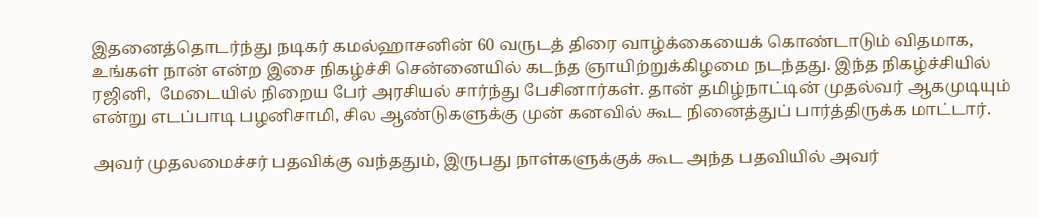இதனைத்தொடர்ந்து நடிகர் கமல்ஹாசனின் 60 வருடத் திரை வாழ்க்கையைக் கொண்டாடும் விதமாக, உங்கள் நான் என்ற இசை நிகழ்ச்சி சென்னையில் கடந்த ஞாயிற்றுக்கிழமை நடந்தது. இந்த நிகழ்ச்சியில் ரஜினி,  மேடையில் நிறைய பேர் அரசியல் சார்ந்து பேசினார்கள். தான் தமிழ்நாட்டின் முதல்வர் ஆகமுடியும் என்று எடப்பாடி பழனிசாமி, சில ஆண்டுகளுக்கு முன் கனவில் கூட நினைத்துப் பார்த்திருக்க மாட்டார்.

அவர் முதலமைச்சர் பதவிக்கு வந்ததும், இருபது நாள்களுக்குக் கூட அந்த பதவியில் அவர்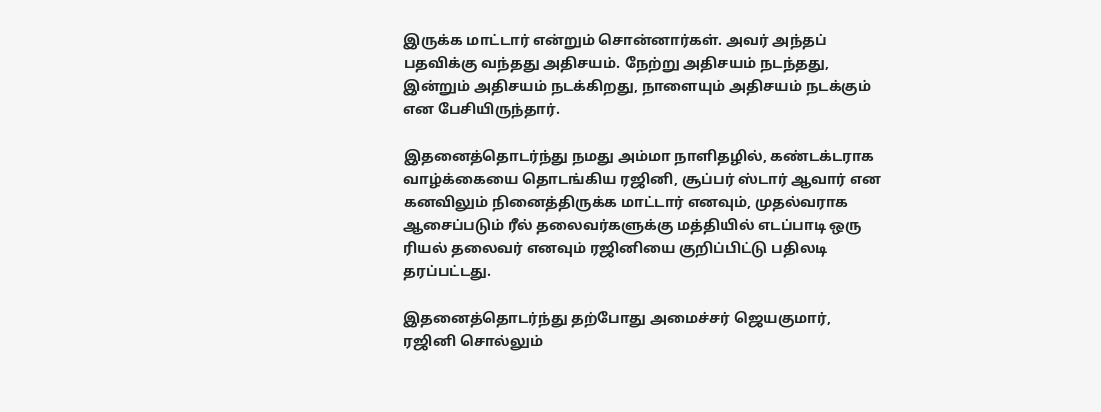இருக்க மாட்டார் என்றும் சொன்னார்கள். அவர் அந்தப் பதவிக்கு வந்தது அதிசயம். நேற்று அதிசயம் நடந்தது, இன்றும் அதிசயம் நடக்கிறது, நாளையும் அதிசயம் நடக்கும் என பேசியிருந்தார்.

இதனைத்தொடர்ந்து நமது அம்மா நாளிதழில், கண்டக்டராக வாழ்க்கையை தொடங்கிய ரஜினி, சூப்பர் ஸ்டார் ஆவார் என கனவிலும் நினைத்திருக்க மாட்டார் எனவும், முதல்வராக ஆசைப்படும் ரீல் தலைவர்களுக்கு மத்தியில் எடப்பாடி ஒரு ரியல் தலைவர் எனவும் ரஜினியை குறிப்பிட்டு பதிலடி தரப்பட்டது.

இதனைத்தொடர்ந்து தற்போது அமைச்சர் ஜெயகுமார், ரஜினி சொல்லும்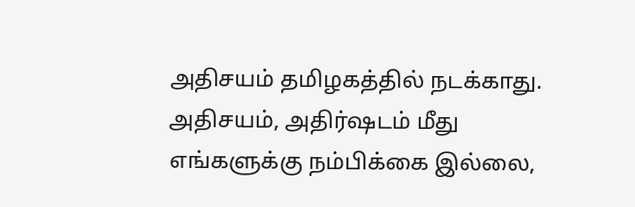அதிசயம் தமிழகத்தில் நடக்காது.  அதிசயம், அதிர்ஷடம் மீது எங்களுக்கு நம்பிக்கை இல்லை,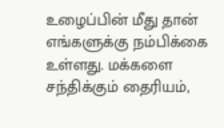உழைப்பின் மீது தான் எங்களுக்கு நம்பிக்கை உள்ளது. மக்களை சந்திக்கும் தைரியம்,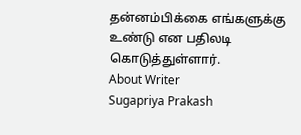தன்னம்பிக்கை எங்களுக்கு உண்டு என பதிலடி கொடுத்துள்ளார்.
About Writer
Sugapriya Prakash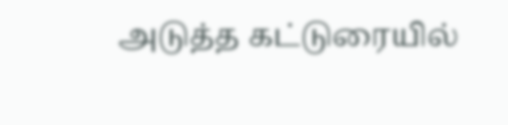அடுத்த கட்டுரையில்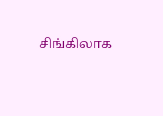சிங்கிலாக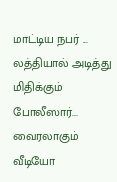மாட்டிய நபர் ... லத்தியால் அடித்து மிதிக்கும் போலீஸார்... வைரலாகும் வீடியோ